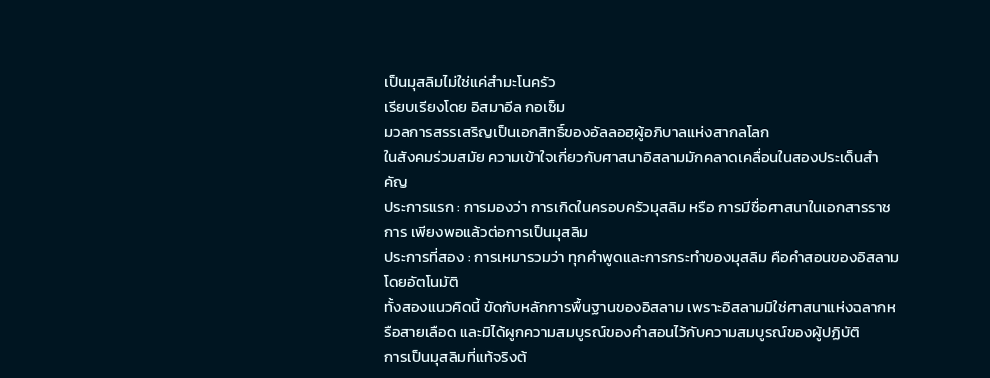เป็นมุสลิมไม่ใช่แค่สำมะโนครัว
เรียบเรียงโดย อิสมาอีล กอเซ็ม
มวลการสรรเสริญเป็นเอกสิทธิ์ของอัลลอฮฺผู้อภิบาลแห่งสากลโลก
ในสังคมร่วมสมัย ความเข้าใจเกี่ยวกับศาสนาอิสลามมักคลาดเคลื่อนในสองประเด็นสำคัญ
ประการแรก : การมองว่า การเกิดในครอบครัวมุสลิม หรือ การมีชื่อศาสนาในเอกสารราชการ เพียงพอแล้วต่อการเป็นมุสลิม
ประการที่สอง : การเหมารวมว่า ทุกคำพูดและการกระทำของมุสลิม คือคำสอนของอิสลามโดยอัตโนมัติ
ทั้งสองแนวคิดนี้ ขัดกับหลักการพื้นฐานของอิสลาม เพราะอิสลามมิใช่ศาสนาแห่งฉลากหรือสายเลือด และมิได้ผูกความสมบูรณ์ของคำสอนไว้กับความสมบูรณ์ของผู้ปฏิบัติ
การเป็นมุสลิมที่แท้จริงต้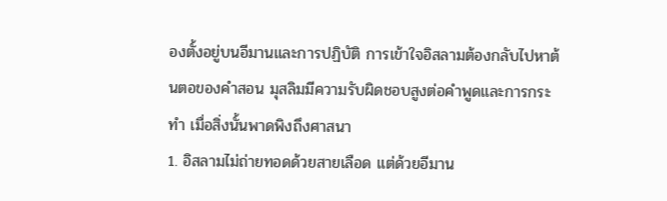องตั้งอยู่บนอีมานและการปฏิบัติ การเข้าใจอิสลามต้องกลับไปหาต้นตอของคำสอน มุสลิมมีความรับผิดชอบสูงต่อคำพูดและการกระทำ เมื่อสิ่งนั้นพาดพิงถึงศาสนา
1. อิสลามไม่ถ่ายทอดด้วยสายเลือด แต่ด้วยอีมาน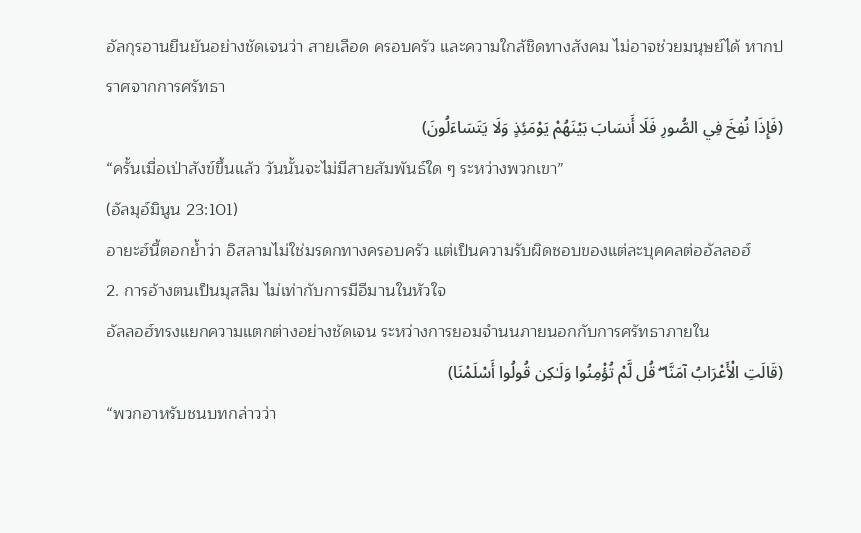อัลกุรอานยืนยันอย่างชัดเจนว่า สายเลือด ครอบครัว และความใกล้ชิดทางสังคม ไม่อาจช่วยมนุษย์ได้ หากปราศจากการศรัทธา
(فَإِذَا نُفِخَ فِي الصُّورِ فَلَا أَنسَابَ بَيْنَهُمْ يَوْمَئِذٍ وَلَا يَتَسَاءَلُونَ)
“ครั้นเมื่อเป่าสังข์ขึ้นแล้ว วันนั้นจะไม่มีสายสัมพันธ์ใด ๆ ระหว่างพวกเขา”
(อัลมุอ์มินูน 23:101)
อายะฮ์นี้ตอกย้ำว่า อิสลามไม่ใช่มรดกทางครอบครัว แต่เป็นความรับผิดชอบของแต่ละบุคคลต่ออัลลอฮ์
2. การอ้างตนเป็นมุสลิม ไม่เท่ากับการมีอีมานในหัวใจ
อัลลอฮ์ทรงแยกความแตกต่างอย่างชัดเจน ระหว่างการยอมจำนนภายนอกกับการศรัทธาภายใน
(قَالَتِ الْأَعْرَابُ آمَنَّا ۖ قُل لَّمْ تُؤْمِنُوا وَلَـٰكِن قُولُوا أَسْلَمْنَا)
“พวกอาหรับชนบทกล่าวว่า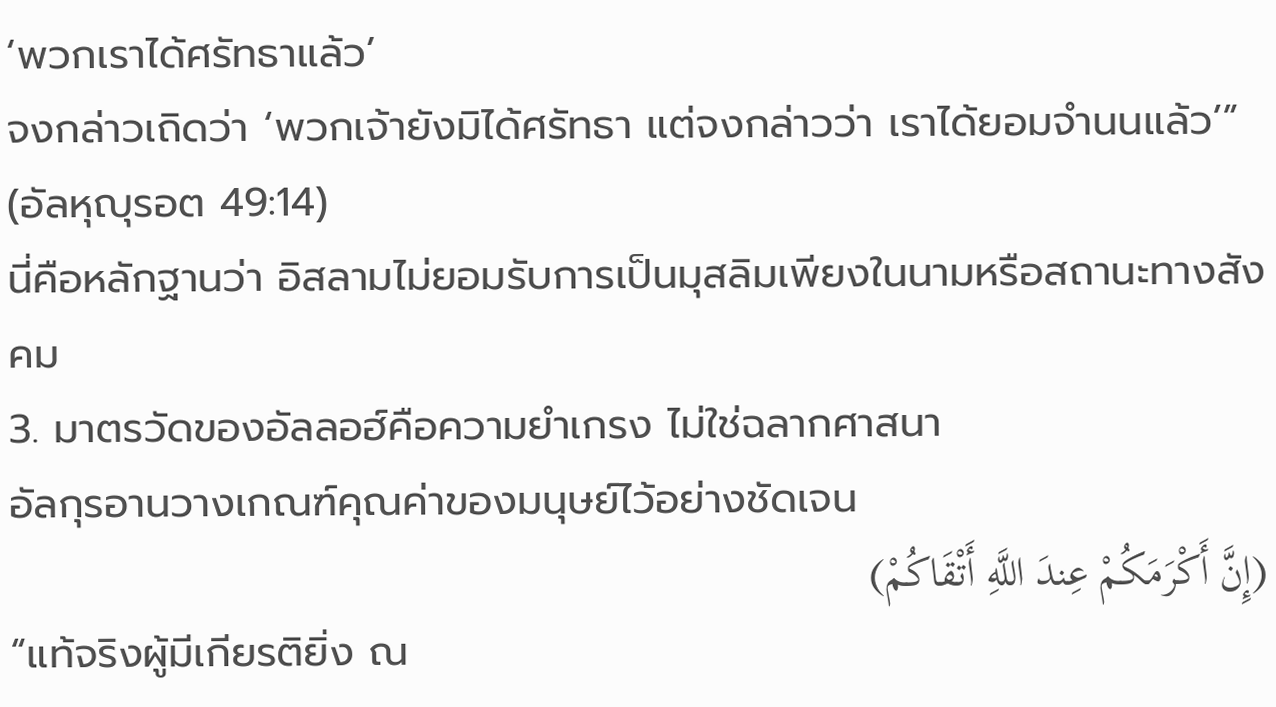‘พวกเราได้ศรัทธาแล้ว’
จงกล่าวเถิดว่า ‘พวกเจ้ายังมิได้ศรัทธา แต่จงกล่าวว่า เราได้ยอมจำนนแล้ว’”
(อัลหุญุรอต 49:14)
นี่คือหลักฐานว่า อิสลามไม่ยอมรับการเป็นมุสลิมเพียงในนามหรือสถานะทางสังคม
3. มาตรวัดของอัลลอฮ์คือความยำเกรง ไม่ใช่ฉลากศาสนา
อัลกุรอานวางเกณฑ์คุณค่าของมนุษย์ไว้อย่างชัดเจน
(إِنَّ أَكْرَمَكُمْ عِندَ اللَّهِ أَتْقَاكُمْ)
“แท้จริงผู้มีเกียรติยิ่ง ณ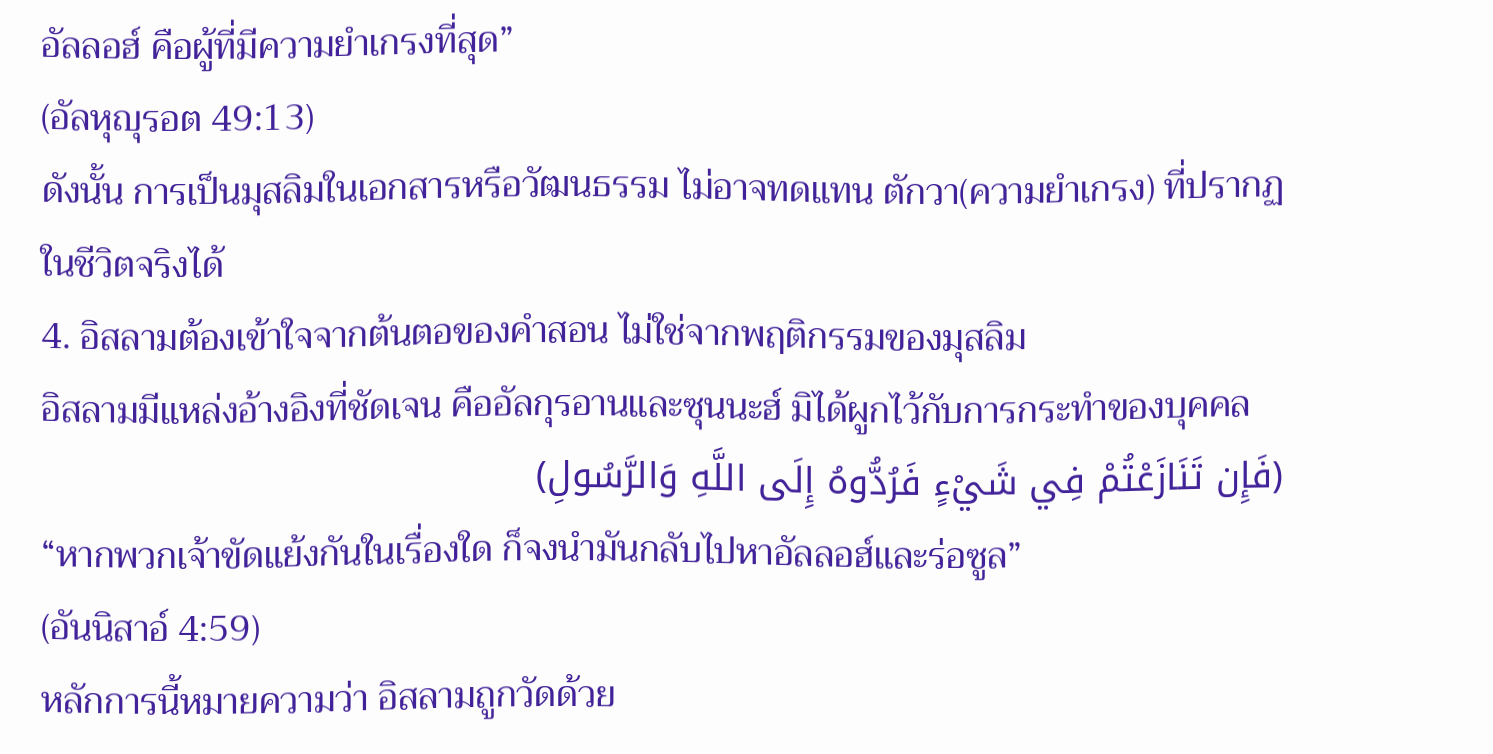อัลลอฮ์ คือผู้ที่มีความยำเกรงที่สุด”
(อัลหุญุรอต 49:13)
ดังนั้น การเป็นมุสลิมในเอกสารหรือวัฒนธรรม ไม่อาจทดแทน ตักวา(ความยำเกรง) ที่ปรากฏในชีวิตจริงได้
4. อิสลามต้องเข้าใจจากต้นตอของคำสอน ไม่ใช่จากพฤติกรรมของมุสลิม
อิสลามมีแหล่งอ้างอิงที่ชัดเจน คืออัลกุรอานและซุนนะฮ์ มิได้ผูกไว้กับการกระทำของบุคคล
(فَإِن تَنَازَعْتُمْ فِي شَيْءٍ فَرُدُّوهُ إِلَى اللَّهِ وَالرَّسُولِ)
“หากพวกเจ้าขัดแย้งกันในเรื่องใด ก็จงนำมันกลับไปหาอัลลอฮ์และร่อซูล”
(อันนิสาอ์ 4:59)
หลักการนี้หมายความว่า อิสลามถูกวัดด้วย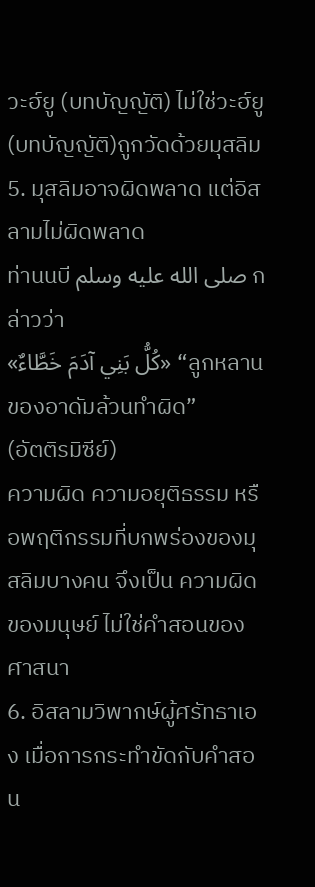วะฮ์ยู (บทบัญญัติ) ไม่ใช่วะฮ์ยู(บทบัญญัติ)ถูกวัดด้วยมุสลิม
5. มุสลิมอาจผิดพลาด แต่อิสลามไม่ผิดพลาด
ท่านนบี صلى الله عليه وسلم กล่าวว่า
«كُلُّ بَنِي آدَمَ خَطَّاءٌ» “ลูกหลานของอาดัมล้วนทำผิด”
(อัตติรมิซีย์)
ความผิด ความอยุติธรรม หรือพฤติกรรมที่บกพร่องของมุสลิมบางคน จึงเป็น ความผิดของมนุษย์ ไม่ใช่คำสอนของศาสนา
6. อิสลามวิพากษ์ผู้ศรัทธาเอง เมื่อการกระทำขัดกับคำสอน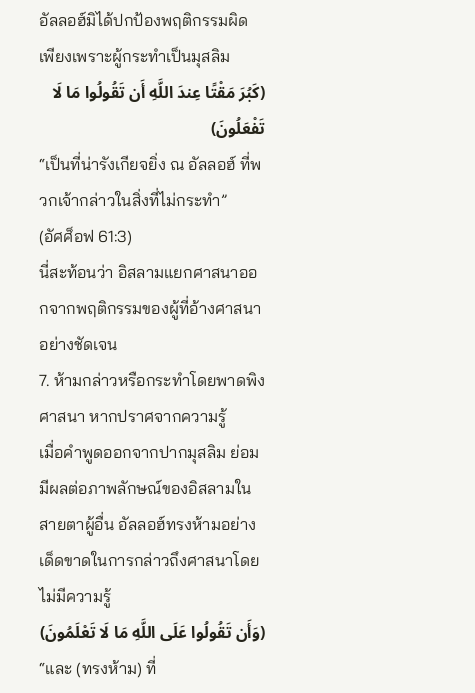อัลลอฮ์มิได้ปกป้องพฤติกรรมผิด เพียงเพราะผู้กระทำเป็นมุสลิม
(كَبُرَ مَقْتًا عِندَ اللَّهِ أَن تَقُولُوا مَا لَا تَفْعَلُونَ)
“เป็นที่น่ารังเกียจยิ่ง ณ อัลลอฮ์ ที่พวกเจ้ากล่าวในสิ่งที่ไม่กระทำ”
(อัศศ็อฟ 61:3)
นี่สะท้อนว่า อิสลามแยกศาสนาออกจากพฤติกรรมของผู้ที่อ้างศาสนาอย่างชัดเจน
7. ห้ามกล่าวหรือกระทำโดยพาดพิงศาสนา หากปราศจากความรู้
เมื่อคำพูดออกจากปากมุสลิม ย่อมมีผลต่อภาพลักษณ์ของอิสลามในสายตาผู้อื่น อัลลอฮ์ทรงห้ามอย่างเด็ดขาดในการกล่าวถึงศาสนาโดยไม่มีความรู้
(وَأَن تَقُولُوا عَلَى اللَّهِ مَا لَا تَعْلَمُونَ)
“และ (ทรงห้าม) ที่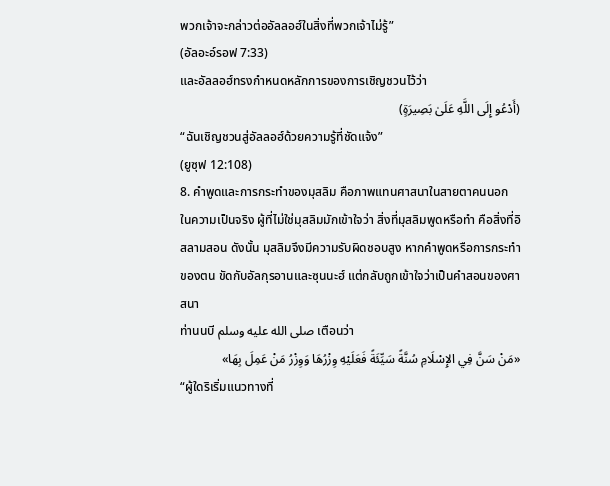พวกเจ้าจะกล่าวต่ออัลลอฮ์ในสิ่งที่พวกเจ้าไม่รู้”
(อัลอะอ์รอฟ 7:33)
และอัลลอฮ์ทรงกำหนดหลักการของการเชิญชวนไว้ว่า
(أَدْعُو إِلَى اللَّهِ عَلَىٰ بَصِيرَةٍ)
“ฉันเชิญชวนสู่อัลลอฮ์ด้วยความรู้ที่ชัดแจ้ง”
(ยูซุฟ 12:108)
8. คำพูดและการกระทำของมุสลิม คือภาพแทนศาสนาในสายตาคนนอก
ในความเป็นจริง ผู้ที่ไม่ใช่มุสลิมมักเข้าใจว่า สิ่งที่มุสลิมพูดหรือทำ คือสิ่งที่อิสลามสอน ดังนั้น มุสลิมจึงมีความรับผิดชอบสูง หากคำพูดหรือการกระทำของตน ขัดกับอัลกุรอานและซุนนะฮ์ แต่กลับถูกเข้าใจว่าเป็นคำสอนของศาสนา
ท่านนบี صلى الله عليه وسلم เตือนว่า
«مَنْ سَنَّ فِي الإِسْلَامِ سُنَّةً سَيِّئَةً فَعَلَيْهِ وِزْرُهَا وَوِزْرُ مَنْ عَمِلَ بِهَا»
“ผู้ใดริเริ่มแนวทางที่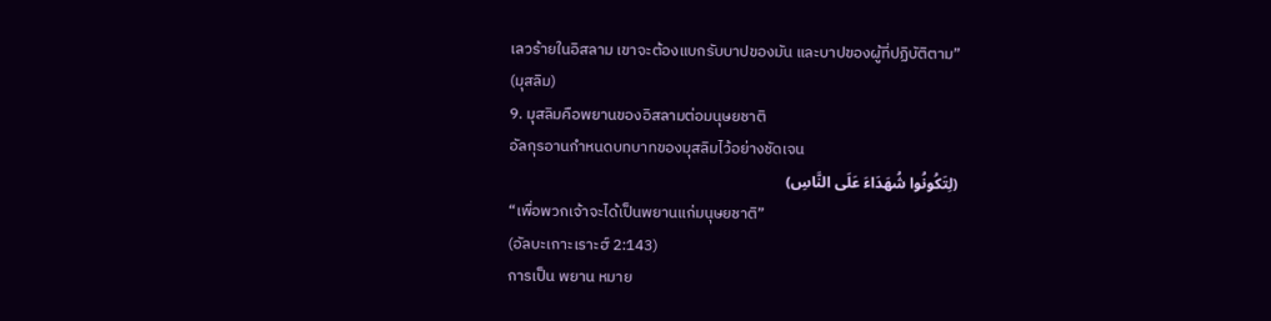เลวร้ายในอิสลาม เขาจะต้องแบกรับบาปของมัน และบาปของผู้ที่ปฏิบัติตาม”
(มุสลิม)
9. มุสลิมคือพยานของอิสลามต่อมนุษยชาติ
อัลกุรอานกำหนดบทบาทของมุสลิมไว้อย่างชัดเจน
(لِتَكُونُوا شُهَدَاءَ عَلَى النَّاسِ)
“เพื่อพวกเจ้าจะได้เป็นพยานแก่มนุษยชาติ”
(อัลบะเกาะเราะฮ์ 2:143)
การเป็น พยาน หมาย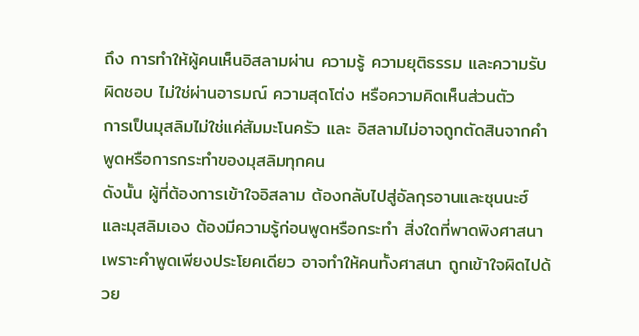ถึง การทำให้ผู้คนเห็นอิสลามผ่าน ความรู้ ความยุติธรรม และความรับผิดชอบ ไม่ใช่ผ่านอารมณ์ ความสุดโต่ง หรือความคิดเห็นส่วนตัว
การเป็นมุสลิมไม่ใช่แค่สัมมะโนครัว และ อิสลามไม่อาจถูกตัดสินจากคำพูดหรือการกระทำของมุสลิมทุกคน
ดังนั้น ผู้ที่ต้องการเข้าใจอิสลาม ต้องกลับไปสู่อัลกุรอานและซุนนะฮ์ และมุสลิมเอง ต้องมีความรู้ก่อนพูดหรือกระทำ สิ่งใดที่พาดพิงศาสนา เพราะคำพูดเพียงประโยคเดียว อาจทำให้คนทั้งศาสนา ถูกเข้าใจผิดไปด้วย